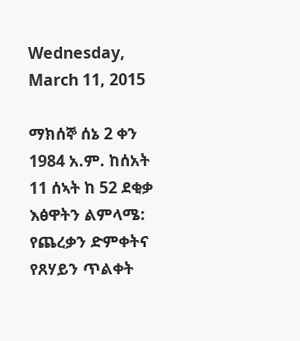Wednesday, March 11, 2015

ማክሰኞ ሰኔ 2 ቀን 1984 አ.ም. ከሰአት 11 ሰኣት ከ 52 ደቂቃ
እፅዋትን ልምላሜ: የጨረቃን ድምቀትና የጸሃይን ጥልቀት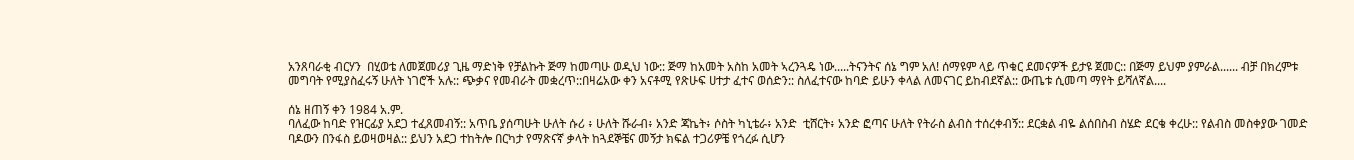አንጸባራቂ ብርሃን  በሂወቴ ለመጀመሪያ ጊዜ ማድነቅ የቻልኩት ጅማ ከመጣሁ ወዲህ ነው:: ጅማ ከአመት አስከ አመት ኣረንጓዴ ነው.....ትናንትና ሰኔ ግም አለ! ሰማዩም ላይ ጥቁር ደመናዎች ይታዩ ጀመር:: በጅማ ይህም ያምራል...... ብቻ በክረምቱ መግባት የሚያስፈሩኝ ሁለት ነገሮች አሉ:: ጭቃና የመብራት መቋረጥ::በዛሬአው ቀን አናቶሚ የጽሁፍ ሀተታ ፈተና ወሰድን:: ስለፈተናው ከባድ ይሁን ቀላል ለመናገር ይከብደኛል:: ውጤቱ ሲመጣ ማየት ይሻለኛል....

ሰኔ ዘጠኝ ቀን 1984 አ.ም.
ባለፈው ከባድ የዝርፊያ አደጋ ተፈጸመብኝ:: አጥቤ ያሰጣሁት ሁለት ሱሪ ፥ ሁለት ሹራብ፥ አንድ ጃኬት፥ ሶስት ካኒቴራ፥ አንድ  ቲሸርት፥ አንድ ፎጣና ሁለት የትራስ ልብስ ተሰረቀብኝ:: ደርቋል ብዬ ልሰበስብ ስሄድ ደርቄ ቀረሁ:: የልብስ መስቀያው ገመድ ባዶውን በንፋስ ይወዛወዛል:: ይህን አደጋ ተከትሎ በርካታ የማጽናኛ ቃላት ከጓደኞቼና መኝታ ክፍል ተጋሪዎቼ የጎረፉ ሲሆን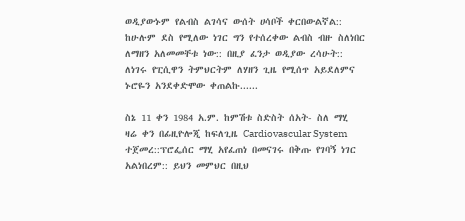ወዲያውኑም የልብስ ልገሳና ውሰት ሀሳቦች ቀርበውልኛል:: ከሁሉም ደስ የሚለው ነገር ግን የተሰረቀው ልብስ ብዙ ስለነበር ለማዘን አለመመቸቱ ነው:: በዚያ ፈንታ ወዲያው ረሳሁት:: ለነገሩ የፒሲዋን ትምህርትም ለሃዘን ጊዜ የሚሰጥ አይደለምና ኑሮዬን አንደቀድሞው ቀጠልኩ......

ስኔ 11 ቀን 1984 አ.ም. ከምሽቱ ስድስት ሰአት- ስለ ማሂ
ዛሬ ቀን በፊዚዮሎጂ ከፍለጊዜ Cardiovascular System ተጀመረ::ፕሮፌሰር ማሂ አየፈጠነ በመናገሩ በቅጡ የገባኝ ነገር አልነበረም:: ይህን መምህር በዚህ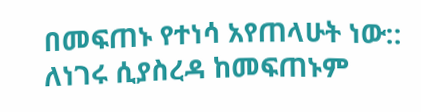በመፍጠኑ የተነሳ አየጠላሁት ነው:: ለነገሩ ሲያስረዳ ከመፍጠኑም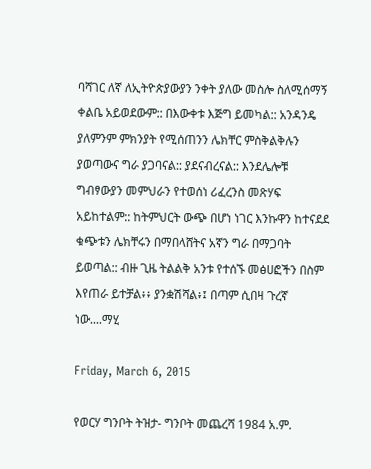ባሻገር ለኛ ለኢትዮጵያውያን ንቀት ያለው መስሎ ስለሚሰማኝ ቀልቤ አይወደውም:: በእውቀቱ እጅግ ይመካል:: አንዳንዴ ያለምንም ምክንያት የሚሰጠንን ሌክቸር ምስቅልቅሉን ያወጣውና ግራ ያጋባናል:: ያደናብረናል:: እንደሌሎቹ ግብፃውያን መምህራን የተወሰነ ሪፈረንስ መጽሃፍ አይከተልም:: ከትምህርት ውጭ በሆነ ነገር እንኩዋን ከተናደደ ቁጭቱን ሌክቸሩን በማበላሸትና አኛን ግራ በማጋባት ይወጣል:: ብዙ ጊዜ ትልልቅ አንቱ የተሰኙ መፅሀፎችን በስም እየጠራ ይተቻል፥፥ ያንቋሽሻል፥፤ በጣም ሲበዛ ጉረኛ ነው....ማሂ

Friday, March 6, 2015

የወርሃ ግንቦት ትዝታ- ግንቦት መጨረሻ 1984 አ.ም.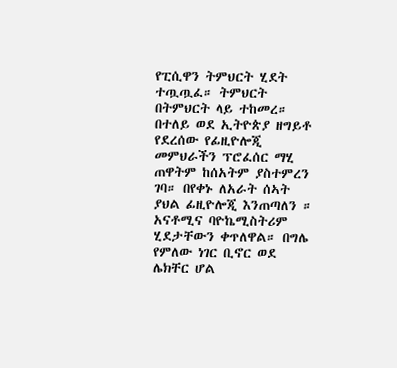የፒሲዋን ትምህርት ሂደት ተጧጧፈ። ትምህርት በትምህርት ላይ ተከመረ። በተለይ ወደ ኢትዮጵያ ዘግይቶ የደረሰው የፊዚዮሎጂ መምህራችን ፕሮፈሰር ማሂ ጠዋትም ከሰአትም ያስተምረን ገባ። በየቀኑ ለአራት ሰኣት ያህል ፊዚዮሎጂ እንጠጣለን ። አናቶሚና ባዮኬሚስትሪም ሂደታቸውን ቀጥለዋል። በግሌ የምለው ነገር ቢኖር ወደ ሌክቸር ሆል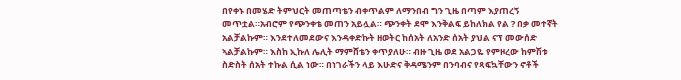በየቀኑ በመሄድ ትምህርት መጠጣቴን ብቀጥልም ለማንበብ ግን ጊዜ በጣም እያጠረኝ መጥቷል።አብሮም የጭንቀቴ መጠን አይሏል። ጭንቀት ደሞ እንቅልፍ ይከለክል የል ? በቃ መተኛት አልቻልኩም። እንደተለመደውና እንዳቀድኩት ዘወትር ከሰአት ለአንድ ሰአት ያህል ናፕ መውሰድ ኣልቻልኩም። እስከ ኢኩለ ሌሊት ማምሸቴን ቀጥያለሁ። ብዙ ጊዜ ወደ አልጋዬ የምዞረው ከምሽቱ ስድስት ሰአት ተኩል ሲል ነው። በነገራችን ላይ እሁድና ቅዳሜንም በንባብና የጻፍኳቸውን ኖቶች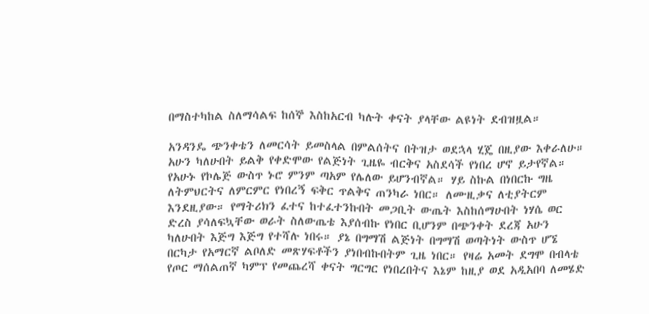በማስተካከል ስለማሳልፍ ከሰኞ እስከአርብ ካሉት ቀናት ያላቸው ልዩነት ደብዝዟል።

አንዳንዴ ጭንቀቴን ለመርሳት ይመስላል በምልሰትና በትዝታ ወደኋላ ሂጄ በዚያው እቀራለሁ። አሁን ካለሁበት ይልቅ የቀድሞው የልጅነት ጊዜዬ ብርቅና አስደሳች የነበረ ሆኖ ይታየኛል። የአሁኑ የኮሌጅ ውስጥ ኑሮ ምንም ጣአም የሌለው ይሆንብኛል። ሃይ ስኩል በነበርኩ ግዜ ለትምህርትና ለምርምር የነበረኝ ፍቅር ጥልቅና ጠንካራ ነበር። ለሙዚቃና ለቲያትርም እንደዚያው። የማትሪክን ፈተና ከተፈተንኩበት መጋቢት ውጤት እስከሰማሁበት ነሃሴ ወር ድረስ ያሳለፍኳቸው ወራት ስለውጤቴ እያሰብኩ የነበር ቢሆንም በጭንቀት ደረጃ አሁን ካለሁበት እጅግ እጅግ የተሻሉ ነበሩ። ያኔ በግማሽ ልጅነት በግማሽ ወጣትነት ውስጥ ሆኜ በርካታ የአማርኛ ልቦለድ መጽሃፍቶችን ያነበብኩበትም ጊዜ ነበር። የዛሬ አመት ደግሞ በብላቴ የጦር ማሰልጠኛ ካምፕ የመጨረሻ ቀናት ግርግር የነበረበትና እኔም ከዚያ ወደ አዲአበባ ለመሄድ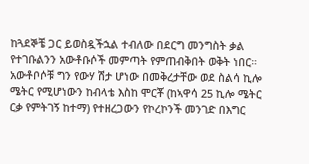ከጓደኞቼ ጋር ይወስዷችኋል ተብለው በደርግ መንግስት ቃል የተገቡልንን አውቶቡሶች መምጣት የምጠብቅበት ወቅት ነበር። አውቶቦሶቹ ግን የውሃ ሽታ ሆነው በመቅረታቸው ወደ ስልሳ ኪሎ ሜትር የሚሆነውን ከብላቴ እስከ ሞርቾ (ከኣዋሳ 25 ኪሎ ሜትር ርቃ የምትገኝ ከተማ) የተዘረጋውን የኮረኮንች መንገድ በእግር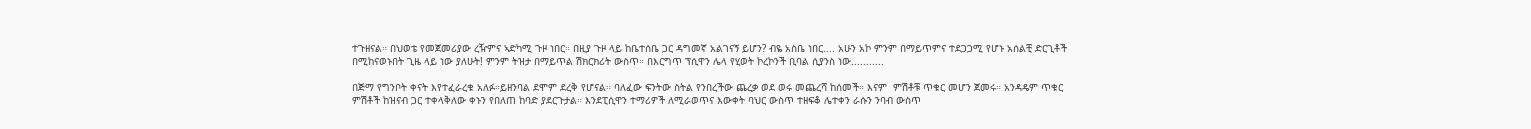ተጉዘናል። በህወቴ የመጀመሪያው ረዥምና ኣድካሚ ጉዞ ነበር። በዚያ ጉዞ ላይ ከቤተሰቤ ጋር ዳግመኛ አልገናኝ ይሆን? ብዬ አስቤ ነበር.... አሁን አኮ ምንም በማይጥምና ተደጋጋሚ የሆኑ አሰልቺ ድርጊቶች  በሚከናወኑበት ጊዜ ላይ ነው ያለሁት! ምንም ትዝታ በማይጥል ሽክርክሪት ውስጥ። በእርግጥ ፕሲዋን ሌላ የሂወት ኮረኮንች ቢባል ሲያንስ ነው...........

በጅማ የግንቦት ቀናት እየተፈራረቁ አለፉ።ይዘንባል ደሞም ደረቅ የሆናል። ባለፈው ፍንትው ስትል የንበረችው ጨረቃ ወደ ወሩ መጨረሻ ከሰመች። እናም  ምሽቶቹ ጥቁር መሆን ጀመሩ። አንዳዴም ጥቁር ምሽቶች ከዝናብ ጋር ተቀላቅለው ቀኑን የበለጠ ከባድ ያደርጉታል። እንደፒሲዋን ተማሪዎች ለሚራወጥና እውቀት ባህር ውስጥ ተዘፍቆ ሌተቀን ራሱን ንባብ ውስጥ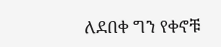ለደበቀ ግን የቀኖቹ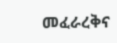መፈራረቅና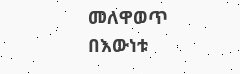መለዋወጥ በእውነቱ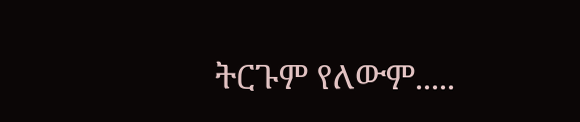ትርጉም የለውም.....